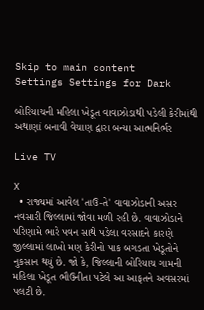Skip to main content
Settings Settings for Dark

બોરિયાચની મહિલા ખેડૂત વાવાઝોડાથી પડેલી કેરીમાંથી અથાણાં બનાવી વેચાણ દ્વારા બન્યા આત્મનિર્ભર

Live TV

X
  • રાજ્યમાં આવેલ 'તાઉ-તે' વાવાઝોડાની અસર નવસારી જિલ્લામાં જોવા મળી રહી છે. વાવાઝોડાને પરિણામે ભારે પવન સાથે પડેલા વરસાદને કારણે જીલ્લામાં લાખો મણ કેરીનો પાક બગડતા ખેડૂતોને નુકસાન થયું છે. જો કે, જિલ્લાની બોરિયાચ ગામની મહિલા ખેડૂત ભૌઉનીતા પટેલે આ આફતને અવસરમાં પલટી છે.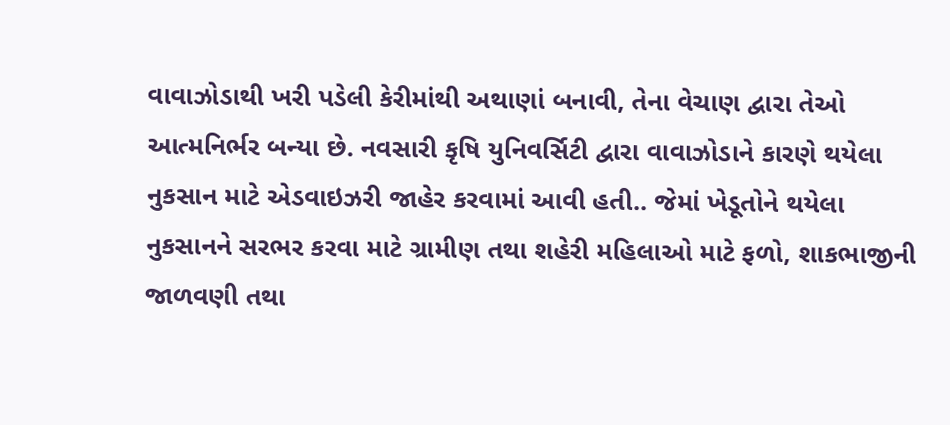વાવાઝોડાથી ખરી પડેલી કેરીમાંથી અથાણાં બનાવી, તેના વેચાણ દ્વારા તેઓ આત્મનિર્ભર બન્યા છે. નવસારી કૃષિ યુનિવર્સિટી દ્વારા વાવાઝોડાને કારણે થયેલા નુકસાન માટે એડવાઇઝરી જાહેર કરવામાં આવી હતી.. જેમાં ખેડૂતોને થયેલા નુકસાનને સરભર કરવા માટે ગ્રામીણ તથા શહેરી મહિલાઓ માટે ફળો, શાકભાજીની જાળવણી તથા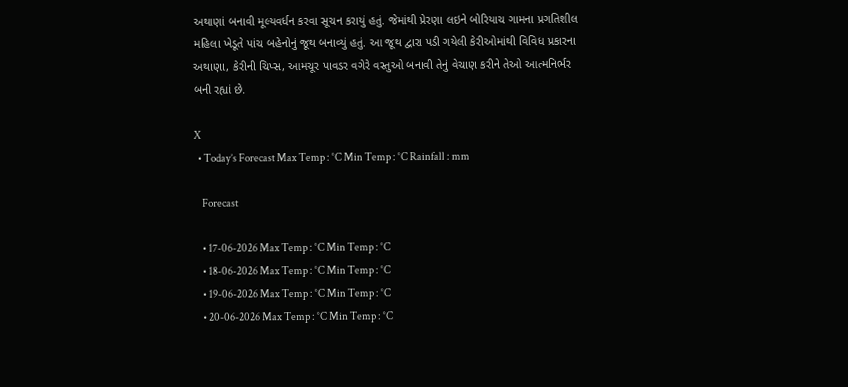અથાણાં બનાવી મૂલ્યવર્ધન કરવા સૂચન કરાયું હતું. જેમાંથી પ્રેરણા લઇને બોરિયાચ ગામના પ્રગતિશીલ મહિલા ખેડૂતે પાંચ બહેનોનું જૂથ બનાવ્યું હતું. આ જૂથ દ્વારા પડી ગયેલી કેરીઓમાંથી વિવિધ પ્રકારના અથાણા, કેરીની ચિપ્સ, આમચૂર પાવડર વગેરે વસ્તુઓ બનાવી તેનું વેચાણ કરીને તેઓ આત્મનિર્ભર બની રહ્યાં છે.

X
  • Today’s Forecast Max Temp : °C Min Temp : °C Rainfall : mm

    Forecast

    • 17-06-2026 Max Temp : °C Min Temp : °C
    • 18-06-2026 Max Temp : °C Min Temp : °C
    • 19-06-2026 Max Temp : °C Min Temp : °C
    • 20-06-2026 Max Temp : °C Min Temp : °C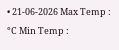• 21-06-2026 Max Temp : °C Min Temp :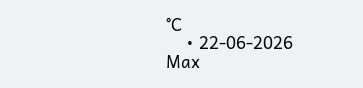°C
    • 22-06-2026 Max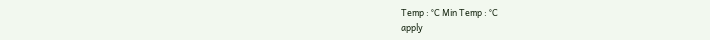Temp : °C Min Temp : °C
apply